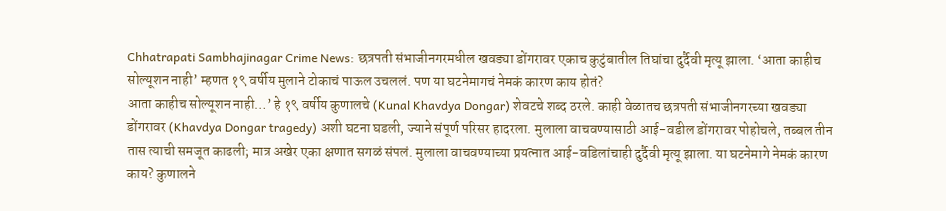Chhatrapati Sambhajinagar Crime News: छत्रपती संभाजीनगरमधील खवड्या डोंगरावर एकाच कुटुंबातील तिघांचा दुर्दैवी मृत्यू झाला. ‘आता काहीच सोल्यूशन नाही’ म्हणत १९ वर्षीय मुलाने टोकाचं पाऊल उचललं. पण या घटनेमागचं नेमकं कारण काय होतं?
आता काहीच सोल्यूशन नाही…’ हे १९ वर्षीय कुणालचे (Kunal Khavdya Dongar) शेवटचे शब्द ठरले. काही वेळातच छत्रपती संभाजीनगरच्या खवड्या डोंगरावर (Khavdya Dongar tragedy) अशी घटना घडली, ज्याने संपूर्ण परिसर हादरला. मुलाला वाचवण्यासाठी आई-वडील डोंगरावर पोहोचले, तब्बल तीन तास त्याची समजूत काढली; मात्र अखेर एका क्षणात सगळं संपलं. मुलाला वाचवण्याच्या प्रयत्नात आई-वडिलांचाही दुर्दैवी मृत्यू झाला. या घटनेमागे नेमकं कारण काय? कुणालने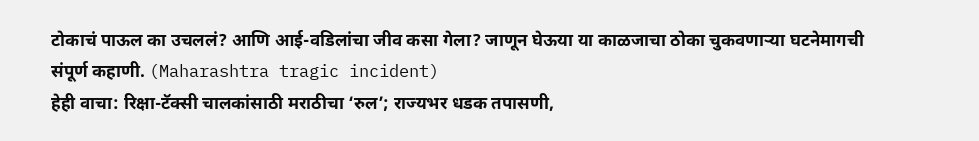टोकाचं पाऊल का उचललं? आणि आई-वडिलांचा जीव कसा गेला? जाणून घेऊया या काळजाचा ठोका चुकवणाऱ्या घटनेमागची संपूर्ण कहाणी. (Maharashtra tragic incident)
हेही वाचा: रिक्षा-टॅक्सी चालकांसाठी मराठीचा ‘रुल’; राज्यभर धडक तपासणी,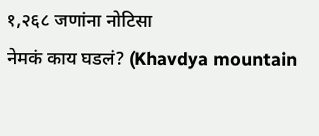१,२६८ जणांना नोटिसा
नेमकं काय घडलं? (Khavdya mountain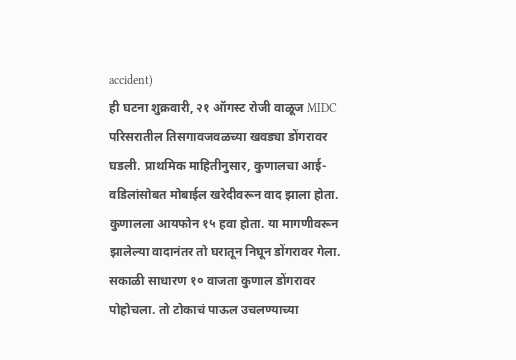accident)
ही घटना शुक्रवारी, २१ ऑगस्ट रोजी वाळूज MIDC परिसरातील तिसगावजवळच्या खवड्या डोंगरावर घडली. प्राथमिक माहितीनुसार, कुणालचा आई-वडिलांसोबत मोबाईल खरेदीवरून वाद झाला होता. कुणालला आयफोन १५ हवा होता. या मागणीवरून झालेल्या वादानंतर तो घरातून निघून डोंगरावर गेला.
सकाळी साधारण १० वाजता कुणाल डोंगरावर पोहोचला. तो टोकाचं पाऊल उचलण्याच्या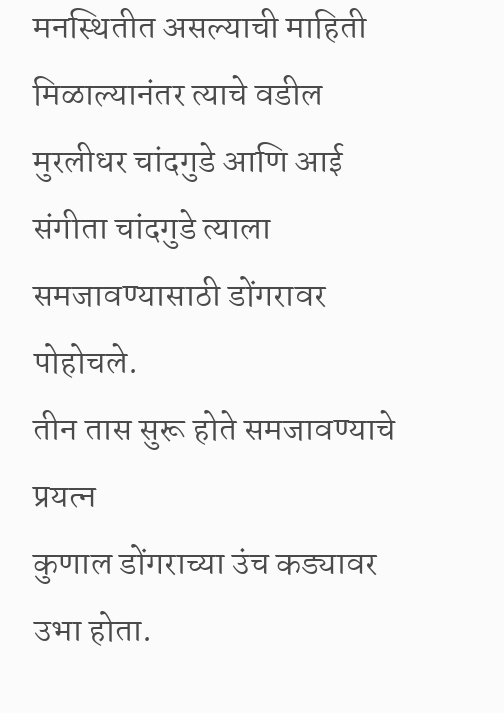मनस्थितीत असल्याची माहिती मिळाल्यानंतर त्याचे वडील मुरलीधर चांदगुडे आणि आई संगीता चांदगुडे त्याला समजावण्यासाठी डोंगरावर पोहोचले.
तीन तास सुरू होते समजावण्याचे प्रयत्न
कुणाल डोंगराच्या उंच कड्यावर उभा होता.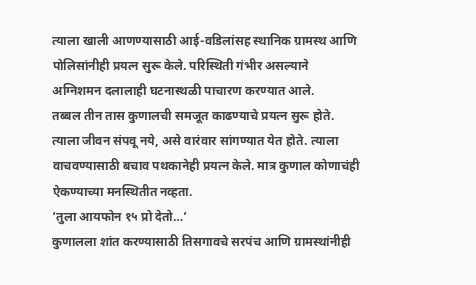त्याला खाली आणण्यासाठी आई-वडिलांसह स्थानिक ग्रामस्थ आणि पोलिसांनीही प्रयत्न सुरू केले. परिस्थिती गंभीर असल्याने अग्निशमन दलालाही घटनास्थळी पाचारण करण्यात आले.
तब्बल तीन तास कुणालची समजूत काढण्याचे प्रयत्न सुरू होते. त्याला जीवन संपवू नये, असे वारंवार सांगण्यात येत होते. त्याला वाचवण्यासाठी बचाव पथकानेही प्रयत्न केले. मात्र कुणाल कोणाचंही ऐकण्याच्या मनस्थितीत नव्हता.
‘तुला आयफोन १५ प्रो देतो…’
कुणालला शांत करण्यासाठी तिसगावचे सरपंच आणि ग्रामस्थांनीही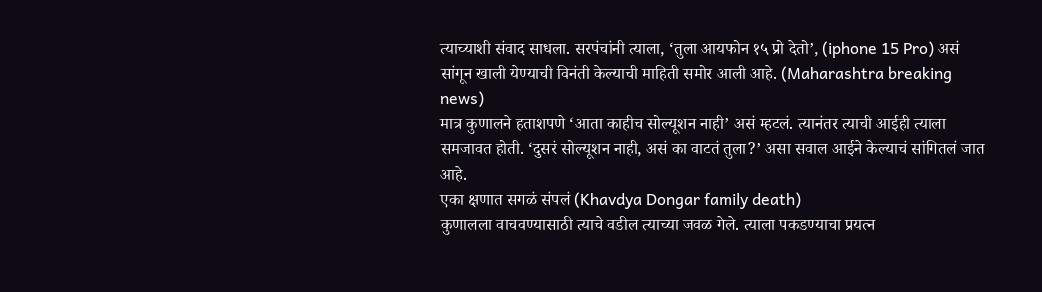त्याच्याशी संवाद साधला. सरपंचांनी त्याला, ‘तुला आयफोन १५ प्रो देतो’, (iphone 15 Pro) असं सांगून खाली येण्याची विनंती केल्याची माहिती समोर आली आहे. (Maharashtra breaking news)
मात्र कुणालने हताशपणे ‘आता काहीच सोल्यूशन नाही’ असं म्हटलं. त्यानंतर त्याची आईही त्याला समजावत होती. ‘दुसरं सोल्यूशन नाही, असं का वाटतं तुला?’ असा सवाल आईने केल्याचं सांगितलं जात आहे.
एका क्षणात सगळं संपलं (Khavdya Dongar family death)
कुणालला वाचवण्यासाठी त्याचे वडील त्याच्या जवळ गेले. त्याला पकडण्याचा प्रयत्न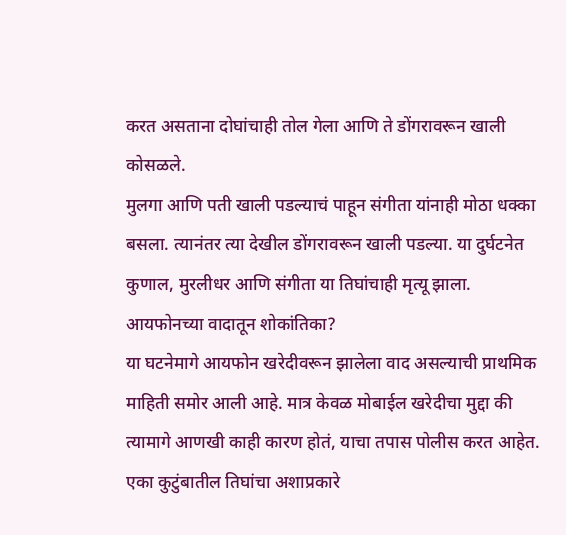करत असताना दोघांचाही तोल गेला आणि ते डोंगरावरून खाली कोसळले.
मुलगा आणि पती खाली पडल्याचं पाहून संगीता यांनाही मोठा धक्का बसला. त्यानंतर त्या देखील डोंगरावरून खाली पडल्या. या दुर्घटनेत कुणाल, मुरलीधर आणि संगीता या तिघांचाही मृत्यू झाला.
आयफोनच्या वादातून शोकांतिका?
या घटनेमागे आयफोन खरेदीवरून झालेला वाद असल्याची प्राथमिक माहिती समोर आली आहे. मात्र केवळ मोबाईल खरेदीचा मुद्दा की त्यामागे आणखी काही कारण होतं, याचा तपास पोलीस करत आहेत.
एका कुटुंबातील तिघांचा अशाप्रकारे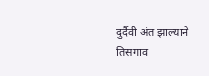दुर्दैवी अंत झाल्याने तिसगाव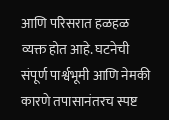आणि परिसरात हळहळ व्यक्त होत आहे. घटनेची संपूर्ण पार्श्वभूमी आणि नेमकी कारणे तपासानंतरच स्पष्ट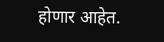होणार आहेत.